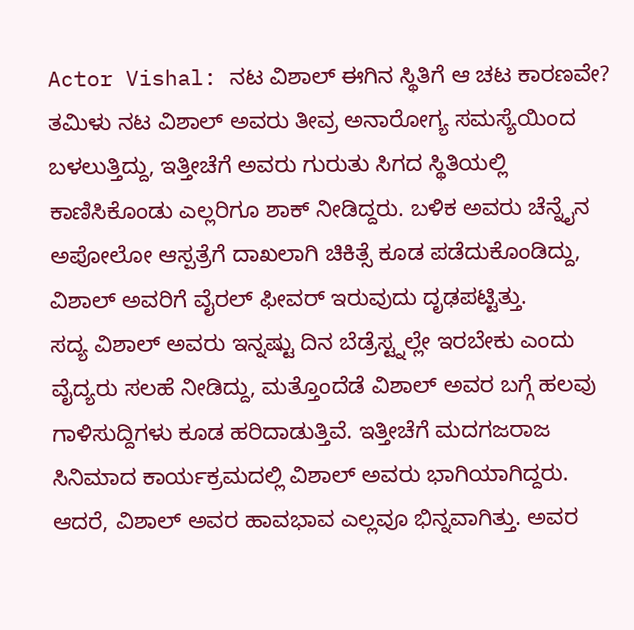Actor Vishal: ನಟ ವಿಶಾಲ್ ಈಗಿನ ಸ್ಥಿತಿಗೆ ಆ ಚಟ ಕಾರಣವೇ?
ತಮಿಳು ನಟ ವಿಶಾಲ್ ಅವರು ತೀವ್ರ ಅನಾರೋಗ್ಯ ಸಮಸ್ಯೆಯಿಂದ ಬಳಲುತ್ತಿದ್ದು, ಇತ್ತೀಚೆಗೆ ಅವರು ಗುರುತು ಸಿಗದ ಸ್ಥಿತಿಯಲ್ಲಿ ಕಾಣಿಸಿಕೊಂಡು ಎಲ್ಲರಿಗೂ ಶಾಕ್ ನೀಡಿದ್ದರು. ಬಳಿಕ ಅವರು ಚೆನ್ನೈನ ಅಪೋಲೋ ಆಸ್ಪತ್ರೆಗೆ ದಾಖಲಾಗಿ ಚಿಕಿತ್ಸೆ ಕೂಡ ಪಡೆದುಕೊಂಡಿದ್ದು, ವಿಶಾಲ್ ಅವರಿಗೆ ವೈರಲ್ ಫೀವರ್ ಇರುವುದು ದೃಢಪಟ್ಟಿತ್ತು.
ಸದ್ಯ ವಿಶಾಲ್ ಅವರು ಇನ್ನಷ್ಟು ದಿನ ಬೆಡ್ರೆಸ್ಟ್ನಲ್ಲೇ ಇರಬೇಕು ಎಂದು ವೈದ್ಯರು ಸಲಹೆ ನೀಡಿದ್ದು, ಮತ್ತೊಂದೆಡೆ ವಿಶಾಲ್ ಅವರ ಬಗ್ಗೆ ಹಲವು ಗಾಳಿಸುದ್ದಿಗಳು ಕೂಡ ಹರಿದಾಡುತ್ತಿವೆ. ಇತ್ತೀಚೆಗೆ ಮದಗಜರಾಜ ಸಿನಿಮಾದ ಕಾರ್ಯಕ್ರಮದಲ್ಲಿ ವಿಶಾಲ್ ಅವರು ಭಾಗಿಯಾಗಿದ್ದರು. ಆದರೆ, ವಿಶಾಲ್ ಅವರ ಹಾವಭಾವ ಎಲ್ಲವೂ ಭಿನ್ನವಾಗಿತ್ತು. ಅವರ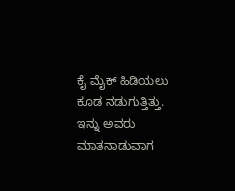ಕೈ ಮೈಕ್ ಹಿಡಿಯಲು ಕೂಡ ನಡುಗುತ್ತಿತ್ತು. ಇನ್ನು ಅವರು ಮಾತನಾಡುವಾಗ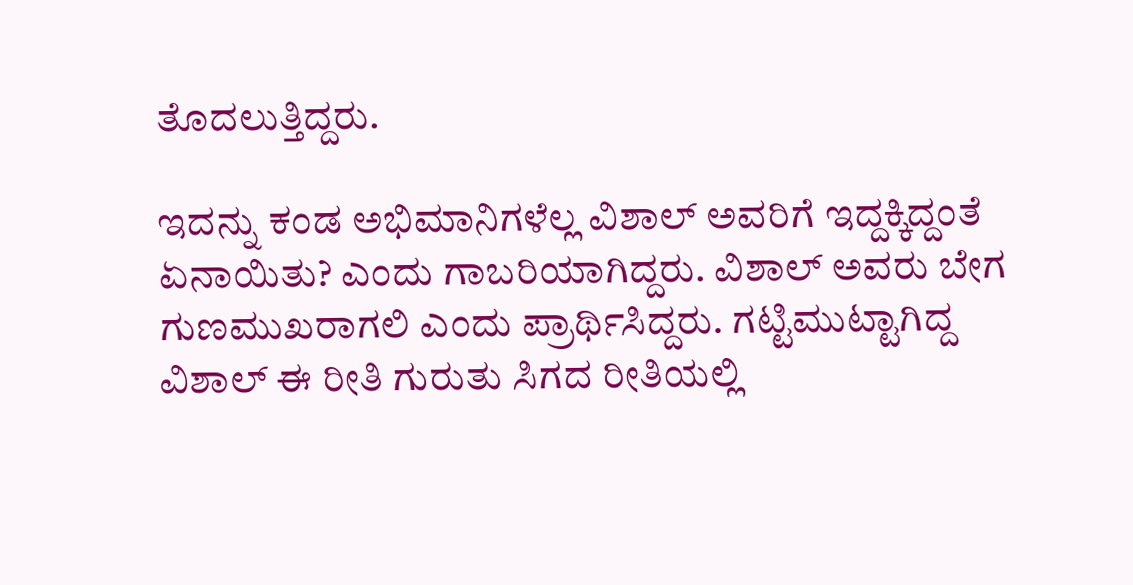ತೊದಲುತ್ತಿದ್ದರು.

ಇದನ್ನು ಕಂಡ ಅಭಿಮಾನಿಗಳೆಲ್ಲ ವಿಶಾಲ್ ಅವರಿಗೆ ಇದ್ದಕ್ಕಿದ್ದಂತೆ ಏನಾಯಿತು? ಎಂದು ಗಾಬರಿಯಾಗಿದ್ದರು. ವಿಶಾಲ್ ಅವರು ಬೇಗ ಗುಣಮುಖರಾಗಲಿ ಎಂದು ಪ್ರಾರ್ಥಿಸಿದ್ದರು. ಗಟ್ಟಿಮುಟ್ಟಾಗಿದ್ದ ವಿಶಾಲ್ ಈ ರೀತಿ ಗುರುತು ಸಿಗದ ರೀತಿಯಲ್ಲಿ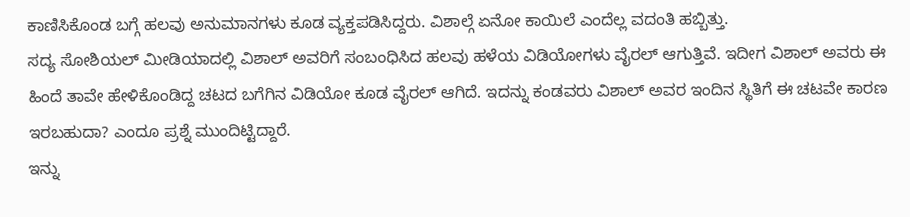ಕಾಣಿಸಿಕೊಂಡ ಬಗ್ಗೆ ಹಲವು ಅನುಮಾನಗಳು ಕೂಡ ವ್ಯಕ್ತಪಡಿಸಿದ್ದರು. ವಿಶಾಲ್ಗೆ ಏನೋ ಕಾಯಿಲೆ ಎಂದೆಲ್ಲ ವದಂತಿ ಹಬ್ಬಿತ್ತು.
ಸದ್ಯ ಸೋಶಿಯಲ್ ಮೀಡಿಯಾದಲ್ಲಿ ವಿಶಾಲ್ ಅವರಿಗೆ ಸಂಬಂಧಿಸಿದ ಹಲವು ಹಳೆಯ ವಿಡಿಯೋಗಳು ವೈರಲ್ ಆಗುತ್ತಿವೆ. ಇದೀಗ ವಿಶಾಲ್ ಅವರು ಈ ಹಿಂದೆ ತಾವೇ ಹೇಳಿಕೊಂಡಿದ್ದ ಚಟದ ಬಗೆಗಿನ ವಿಡಿಯೋ ಕೂಡ ವೈರಲ್ ಆಗಿದೆ. ಇದನ್ನು ಕಂಡವರು ವಿಶಾಲ್ ಅವರ ಇಂದಿನ ಸ್ಥಿತಿಗೆ ಈ ಚಟವೇ ಕಾರಣ ಇರಬಹುದಾ? ಎಂದೂ ಪ್ರಶ್ನೆ ಮುಂದಿಟ್ಟಿದ್ದಾರೆ.
ಇನ್ನು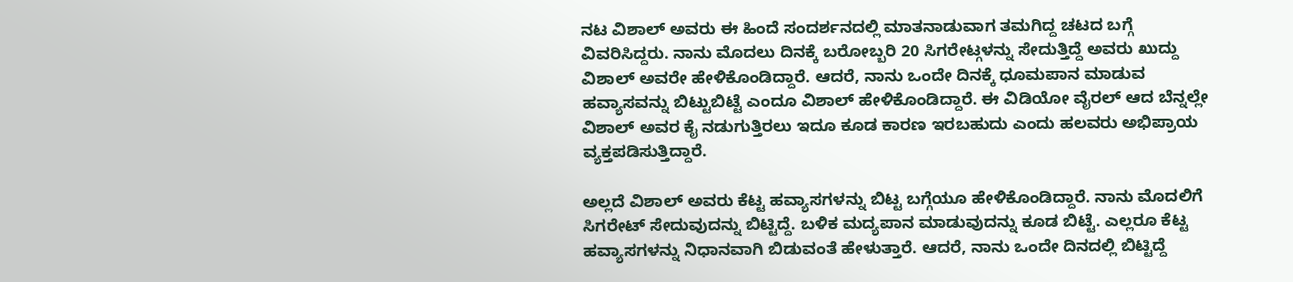ನಟ ವಿಶಾಲ್ ಅವರು ಈ ಹಿಂದೆ ಸಂದರ್ಶನದಲ್ಲಿ ಮಾತನಾಡುವಾಗ ತಮಗಿದ್ದ ಚಟದ ಬಗ್ಗೆ ವಿವರಿಸಿದ್ದರು. ನಾನು ಮೊದಲು ದಿನಕ್ಕೆ ಬರೋಬ್ಬರಿ 20 ಸಿಗರೇಟ್ಗಳನ್ನು ಸೇದುತ್ತಿದ್ದೆ ಅವರು ಖುದ್ದು ವಿಶಾಲ್ ಅವರೇ ಹೇಳಿಕೊಂಡಿದ್ದಾರೆ. ಆದರೆ, ನಾನು ಒಂದೇ ದಿನಕ್ಕೆ ಧೂಮಪಾನ ಮಾಡುವ ಹವ್ಯಾಸವನ್ನು ಬಿಟ್ಟುಬಿಟ್ಟೆ ಎಂದೂ ವಿಶಾಲ್ ಹೇಳಿಕೊಂಡಿದ್ದಾರೆ. ಈ ವಿಡಿಯೋ ವೈರಲ್ ಆದ ಬೆನ್ನಲ್ಲೇ ವಿಶಾಲ್ ಅವರ ಕೈ ನಡುಗುತ್ತಿರಲು ಇದೂ ಕೂಡ ಕಾರಣ ಇರಬಹುದು ಎಂದು ಹಲವರು ಅಭಿಪ್ರಾಯ ವ್ಯಕ್ತಪಡಿಸುತ್ತಿದ್ದಾರೆ.

ಅಲ್ಲದೆ ವಿಶಾಲ್ ಅವರು ಕೆಟ್ಟ ಹವ್ಯಾಸಗಳನ್ನು ಬಿಟ್ಟ ಬಗ್ಗೆಯೂ ಹೇಳಿಕೊಂಡಿದ್ದಾರೆ. ನಾನು ಮೊದಲಿಗೆ ಸಿಗರೇಟ್ ಸೇದುವುದನ್ನು ಬಿಟ್ಟಿದ್ದೆ. ಬಳಿಕ ಮದ್ಯಪಾನ ಮಾಡುವುದನ್ನು ಕೂಡ ಬಿಟ್ಟೆ. ಎಲ್ಲರೂ ಕೆಟ್ಟ ಹವ್ಯಾಸಗಳನ್ನು ನಿಧಾನವಾಗಿ ಬಿಡುವಂತೆ ಹೇಳುತ್ತಾರೆ. ಆದರೆ, ನಾನು ಒಂದೇ ದಿನದಲ್ಲಿ ಬಿಟ್ಟಿದ್ದೆ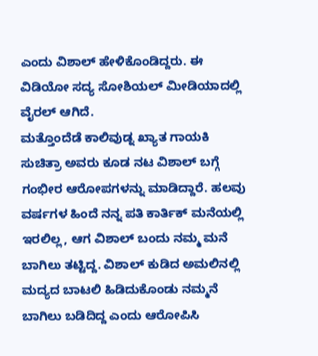ಎಂದು ವಿಶಾಲ್ ಹೇಳಿಕೊಂಡಿದ್ದರು. ಈ ವಿಡಿಯೋ ಸದ್ಯ ಸೋಶಿಯಲ್ ಮೀಡಿಯಾದಲ್ಲಿ ವೈರಲ್ ಆಗಿದೆ.
ಮತ್ತೊಂದೆಡೆ ಕಾಲಿವುಡ್ನ ಖ್ಯಾತ ಗಾಯಕಿ ಸುಚಿತ್ರಾ ಅವರು ಕೂಡ ನಟ ವಿಶಾಲ್ ಬಗ್ಗೆ ಗಂಭೀರ ಆರೋಪಗಳನ್ನು ಮಾಡಿದ್ದಾರೆ. ಹಲವು ವರ್ಷಗಳ ಹಿಂದೆ ನನ್ನ ಪತಿ ಕಾರ್ತಿಕ್ ಮನೆಯಲ್ಲಿ ಇರಲಿಲ್ಲ, ಆಗ ವಿಶಾಲ್ ಬಂದು ನಮ್ಮ ಮನೆ ಬಾಗಿಲು ತಟ್ಟಿದ್ದ. ವಿಶಾಲ್ ಕುಡಿದ ಅಮಲಿನಲ್ಲಿ ಮದ್ಯದ ಬಾಟಲಿ ಹಿಡಿದುಕೊಂಡು ನಮ್ಮನೆ ಬಾಗಿಲು ಬಡಿದಿದ್ದ ಎಂದು ಆರೋಪಿಸಿ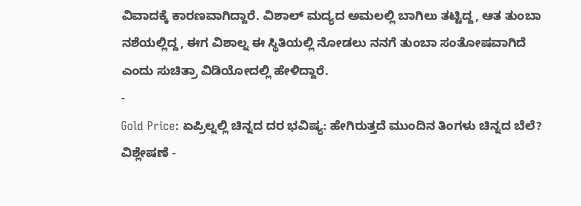ವಿವಾದಕ್ಕೆ ಕಾರಣವಾಗಿದ್ದಾರೆ. ವಿಶಾಲ್ ಮದ್ಯದ ಅಮಲಲ್ಲಿ ಬಾಗಿಲು ತಟ್ಟಿದ್ದ, ಆತ ತುಂಬಾ ನಶೆಯಲ್ಲಿದ್ದ, ಈಗ ವಿಶಾಲ್ನ ಈ ಸ್ಥಿತಿಯಲ್ಲಿ ನೋಡಲು ನನಗೆ ತುಂಬಾ ಸಂತೋಷವಾಗಿದೆ ಎಂದು ಸುಚಿತ್ರಾ ವಿಡಿಯೋದಲ್ಲಿ ಹೇಳಿದ್ದಾರೆ.
-
Gold Price: ಏಪ್ರಿಲ್ನಲ್ಲಿ ಚಿನ್ನದ ದರ ಭವಿಷ್ಯ: ಹೇಗಿರುತ್ತದೆ ಮುಂದಿನ ತಿಂಗಳು ಚಿನ್ನದ ಬೆಲೆ? ವಿಶ್ಲೇಷಣೆ -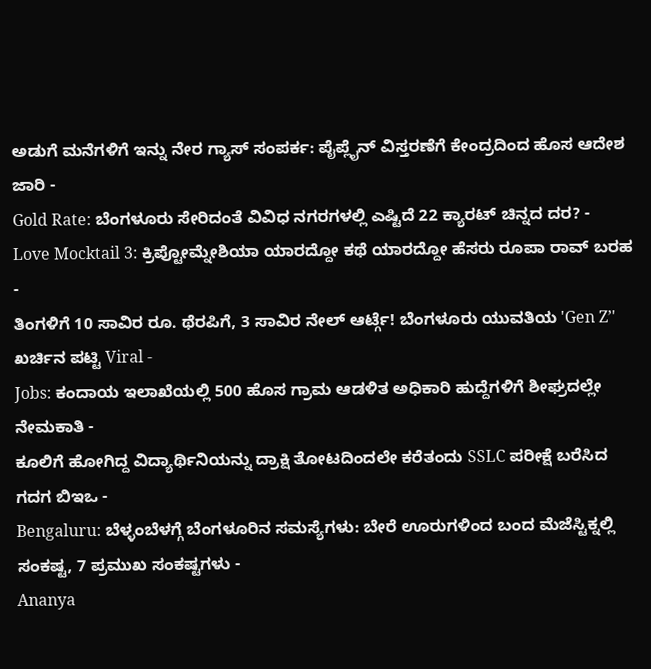ಅಡುಗೆ ಮನೆಗಳಿಗೆ ಇನ್ನು ನೇರ ಗ್ಯಾಸ್ ಸಂಪರ್ಕ: ಪೈಪ್ಲೈನ್ ವಿಸ್ತರಣೆಗೆ ಕೇಂದ್ರದಿಂದ ಹೊಸ ಆದೇಶ ಜಾರಿ -
Gold Rate: ಬೆಂಗಳೂರು ಸೇರಿದಂತೆ ವಿವಿಧ ನಗರಗಳಲ್ಲಿ ಎಷ್ಟಿದೆ 22 ಕ್ಯಾರಟ್ ಚಿನ್ನದ ದರ? -
Love Mocktail 3: ಕ್ರಿಪ್ಟೋಮ್ನೇಶಿಯಾ ಯಾರದ್ದೋ ಕಥೆ ಯಾರದ್ದೋ ಹೆಸರು ರೂಪಾ ರಾವ್ ಬರಹ -
ತಿಂಗಳಿಗೆ 10 ಸಾವಿರ ರೂ. ಥೆರಪಿಗೆ, 3 ಸಾವಿರ ನೇಲ್ ಆರ್ಟ್ಗೆ! ಬೆಂಗಳೂರು ಯುವತಿಯ 'Gen Z’' ಖರ್ಚಿನ ಪಟ್ಟಿ Viral -
Jobs: ಕಂದಾಯ ಇಲಾಖೆಯಲ್ಲಿ 500 ಹೊಸ ಗ್ರಾಮ ಆಡಳಿತ ಅಧಿಕಾರಿ ಹುದ್ದೆಗಳಿಗೆ ಶೀಘ್ರದಲ್ಲೇ ನೇಮಕಾತಿ -
ಕೂಲಿಗೆ ಹೋಗಿದ್ದ ವಿದ್ಯಾರ್ಥಿನಿಯನ್ನು ದ್ರಾಕ್ಷಿ ತೋಟದಿಂದಲೇ ಕರೆತಂದು SSLC ಪರೀಕ್ಷೆ ಬರೆಸಿದ ಗದಗ ಬಿಇಒ -
Bengaluru: ಬೆಳ್ಳಂಬೆಳಗ್ಗೆ ಬೆಂಗಳೂರಿನ ಸಮಸ್ಯೆಗಳು: ಬೇರೆ ಊರುಗಳಿಂದ ಬಂದ ಮೆಜೆಸ್ಟಿಕ್ನಲ್ಲಿ ಸಂಕಷ್ಟ, 7 ಪ್ರಮುಖ ಸಂಕಷ್ಟಗಳು -
Ananya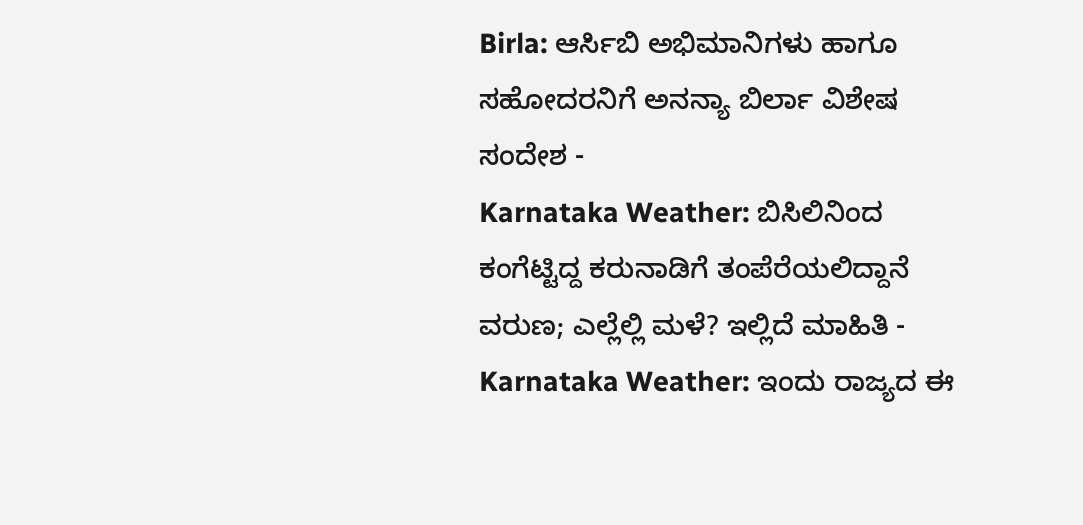Birla: ಆರ್ಸಿಬಿ ಅಭಿಮಾನಿಗಳು ಹಾಗೂ ಸಹೋದರನಿಗೆ ಅನನ್ಯಾ ಬಿರ್ಲಾ ವಿಶೇಷ ಸಂದೇಶ -
Karnataka Weather: ಬಿಸಿಲಿನಿಂದ ಕಂಗೆಟ್ಟಿದ್ದ ಕರುನಾಡಿಗೆ ತಂಪೆರೆಯಲಿದ್ದಾನೆ ವರುಣ; ಎಲ್ಲೆಲ್ಲಿ ಮಳೆ? ಇಲ್ಲಿದೆ ಮಾಹಿತಿ -
Karnataka Weather: ಇಂದು ರಾಜ್ಯದ ಈ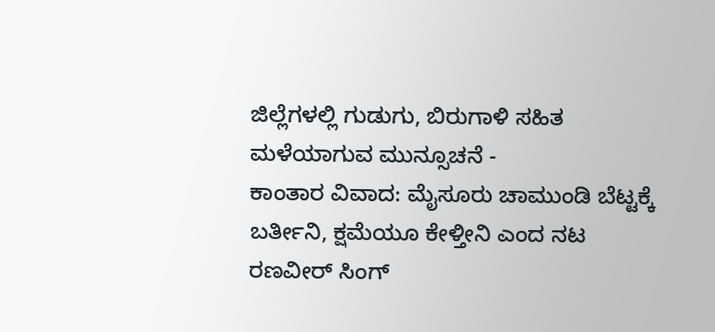ಜಿಲ್ಲೆಗಳಲ್ಲಿ ಗುಡುಗು, ಬಿರುಗಾಳಿ ಸಹಿತ ಮಳೆಯಾಗುವ ಮುನ್ಸೂಚನೆ -
ಕಾಂತಾರ ವಿವಾದ: ಮೈಸೂರು ಚಾಮುಂಡಿ ಬೆಟ್ಟಕ್ಕೆ ಬರ್ತೀನಿ, ಕ್ಷಮೆಯೂ ಕೇಳ್ತೀನಿ ಎಂದ ನಟ ರಣವೀರ್ ಸಿಂಗ್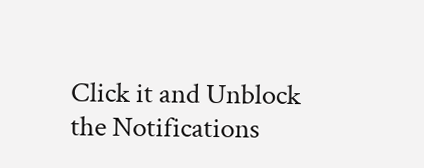Click it and Unblock the Notifications